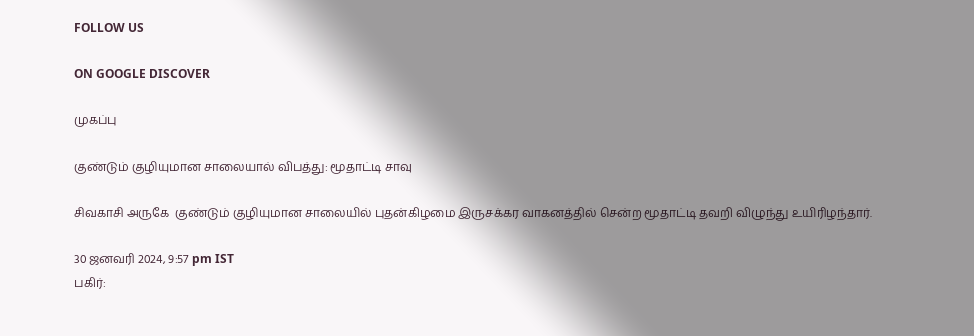FOLLOW US

ON GOOGLE DISCOVER

முகப்பு

குண்டும் குழியுமான சாலையால் விபத்து: மூதாட்டி சாவு

சிவகாசி அருகே  குண்டும் குழியுமான சாலையில் புதன்கிழமை இருசக்கர வாகனத்தில் சென்ற மூதாட்டி தவறி விழுந்து உயிரிழந்தார்.

30 ஜனவரி 2024, 9:57 pm IST
பகிர்: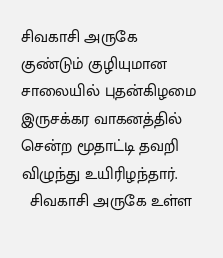சிவகாசி அருகே  குண்டும் குழியுமான சாலையில் புதன்கிழமை இருசக்கர வாகனத்தில் சென்ற மூதாட்டி தவறி விழுந்து உயிரிழந்தார்.
  சிவகாசி அருகே உள்ள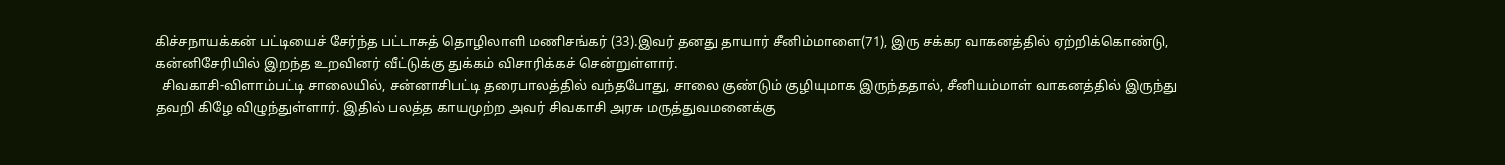கிச்சநாயக்கன் பட்டியைச் சேர்ந்த பட்டாசுத் தொழிலாளி மணிசங்கர் (33).இவர் தனது தாயார் சீனிம்மாளை(71), இரு சக்கர வாகனத்தில் ஏற்றிக்கொண்டு, கன்னிசேரியில் இறந்த உறவினர் வீட்டுக்கு துக்கம் விசாரிக்கச் சென்றுள்ளார்.
  சிவகாசி-விளாம்பட்டி சாலையில், சன்னாசிபட்டி தரைபாலத்தில் வந்தபோது, சாலை குண்டும் குழியுமாக இருந்ததால், சீனியம்மாள் வாகனத்தில் இருந்து தவறி கிழே விழுந்துள்ளார். இதில் பலத்த காயமுற்ற அவர் சிவகாசி அரசு மருத்துவமனைக்கு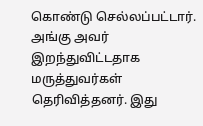கொண்டு செல்லப்பட்டார். அங்கு அவர் இறந்துவிட்டதாக மருத்துவர்கள் தெரிவித்தனர். இது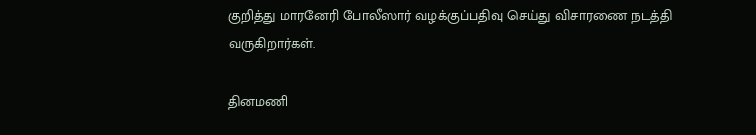குறித்து மாரனேரி போலீஸார் வழக்குப்பதிவு செய்து விசாரணை நடத்தி வருகிறார்கள்.

தினமணி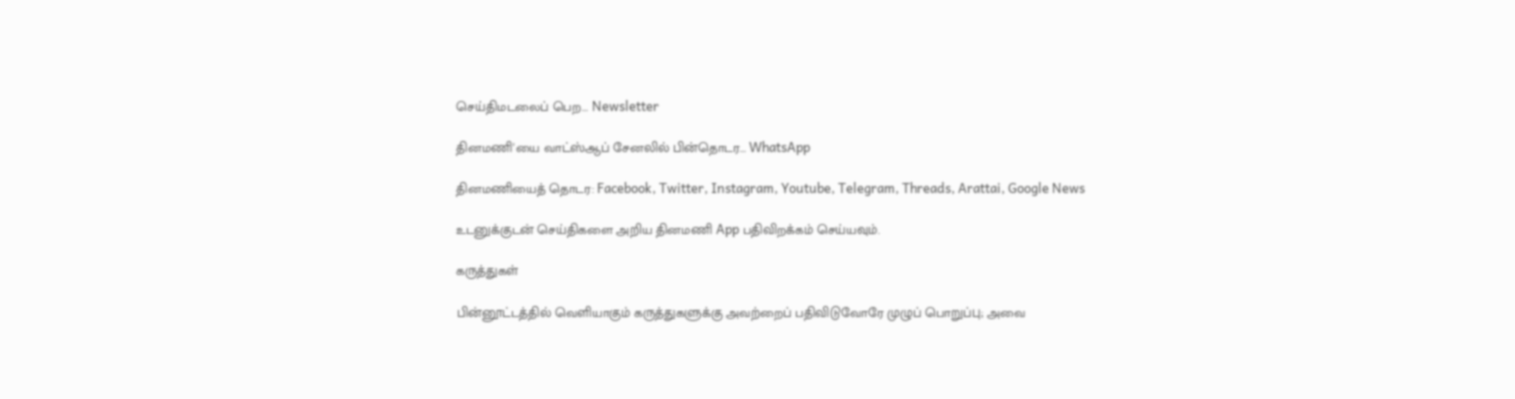செய்திமடலைப் பெற... Newsletter

தினமணி'யை வாட்ஸ்ஆப் சேனலில் பின்தொடர... WhatsApp

தினமணியைத் தொடர: Facebook, Twitter, Instagram, Youtube, Telegram, Threads, Arattai, Google News

உடனுக்குடன் செய்திகளை அறிய தினமணி App பதிவிறக்கம் செய்யவும்.

கருத்துகள்

பின்னூட்டத்தில் வெளியாகும் கருத்துகளுக்கு அவற்றைப் பதிவிடுவோரே முழுப் பொறுப்பு; அவை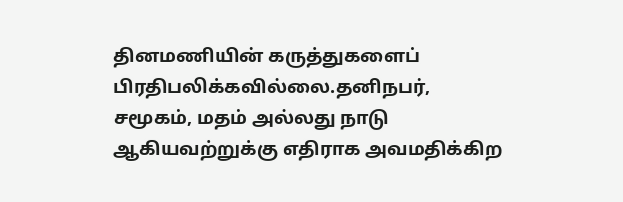தினமணியின் கருத்துகளைப் பிரதிபலிக்கவில்லை.தனிநபர், சமூகம், மதம் அல்லது நாடு ஆகியவற்றுக்கு எதிராக அவமதிக்கிற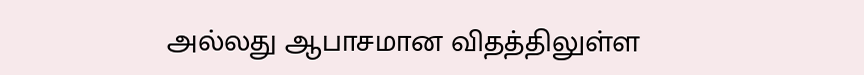அல்லது ஆபாசமான விதத்திலுள்ள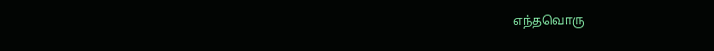எந்தவொரு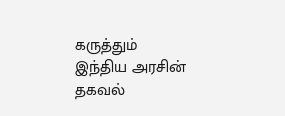கருத்தும் இந்திய அரசின் தகவல்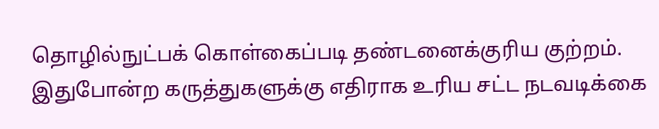தொழில்நுட்பக் கொள்கைப்படி தண்டனைக்குரிய குற்றம். இதுபோன்ற கருத்துகளுக்கு எதிராக உரிய சட்ட நடவடிக்கை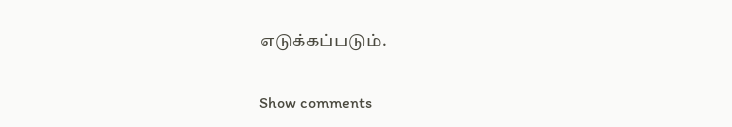எடுக்கப்படும்.

Show comments